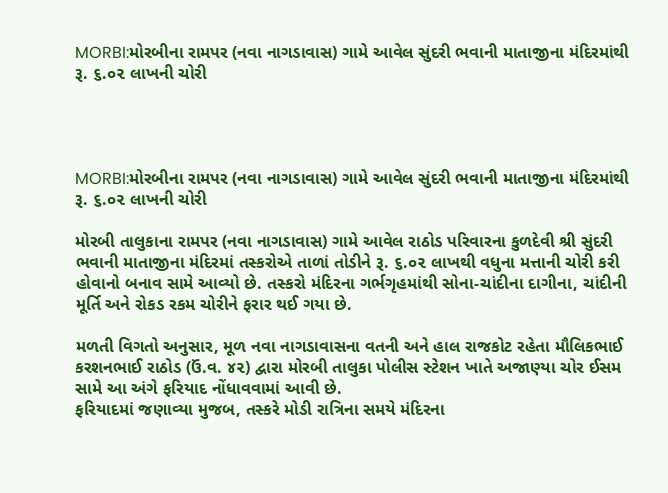MORBI:મોરબીના રામપર (નવા નાગડાવાસ) ગામે આવેલ સુંદરી ભવાની માતાજીના મંદિરમાંથી રૂ. ૬.૦૨ લાખની ચોરી




MORBI:મોરબીના રામપર (નવા નાગડાવાસ) ગામે આવેલ સુંદરી ભવાની માતાજીના મંદિરમાંથી રૂ. ૬.૦૨ લાખની ચોરી

મોરબી તાલુકાના રામપર (નવા નાગડાવાસ) ગામે આવેલ રાઠોડ પરિવારના કુળદેવી શ્રી સુંદરી ભવાની માતાજીના મંદિરમાં તસ્કરોએ તાળાં તોડીને રૂ. ૬.૦૨ લાખથી વધુના મત્તાની ચોરી કરી હોવાનો બનાવ સામે આવ્યો છે. તસ્કરો મંદિરના ગર્ભગૃહમાંથી સોના-ચાંદીના દાગીના, ચાંદીની મૂર્તિ અને રોકડ રકમ ચોરીને ફરાર થઈ ગયા છે.

મળતી વિગતો અનુસાર, મૂળ નવા નાગડાવાસના વતની અને હાલ રાજકોટ રહેતા મૌલિકભાઈ કરશનભાઈ રાઠોડ (ઉં.વ. ૪૨) દ્વારા મોરબી તાલુકા પોલીસ સ્ટેશન ખાતે અજાણ્યા ચોર ઈસમ સામે આ અંગે ફરિયાદ નોંધાવવામાં આવી છે.
ફરિયાદમાં જણાવ્યા મુજબ, તસ્કરે મોડી રાત્રિના સમયે મંદિરના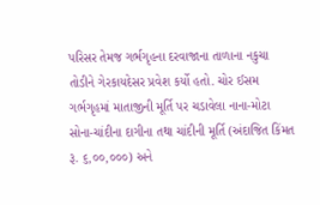પરિસર તેમજ ગર્ભગૃહના દરવાજાના તાળાના નકુચા તોડીને ગેરકાયદેસર પ્રવેશ કર્યો હતો. ચોર ઈસમ ગર્ભગૃહમાં માતાજીની મૂર્તિ પર ચડાવેલા નાના-મોટા સોના-ચાંદીના દાગીના તથા ચાંદીની મૂર્તિ (અંદાજિત કિંમત રૂ. ૬,૦૦,૦૦૦) અને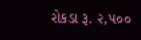રોકડા રૂ. ૨,૫૦૦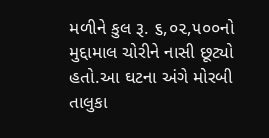મળીને કુલ રૂ. ૬,૦૨,૫૦૦નો મુદ્દામાલ ચોરીને નાસી છૂટ્યો હતો.આ ઘટના અંગે મોરબી તાલુકા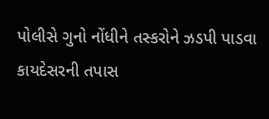પોલીસે ગુનો નોંધીને તસ્કરોને ઝડપી પાડવા કાયદેસરની તપાસ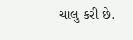ચાલુ કરી છે.